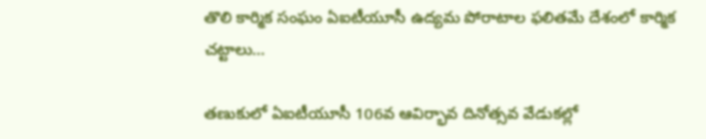తొలి కార్మిక సంఘం ఏఐటీయూసీ ఉద్యమ పోరాటాల ఫలితమే దేశంలో కార్మిక చట్టాలు…

తణుకులో ఏఐటీయూసీ 106వ ఆవిర్భావ దినోత్సవ వేడుకల్లో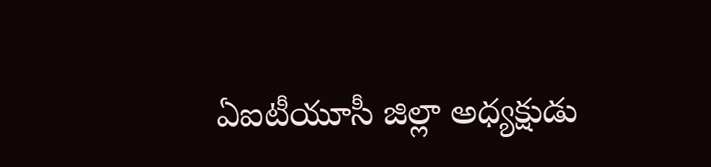ఏఐటీయూసీ జిల్లా అధ్యక్షుడు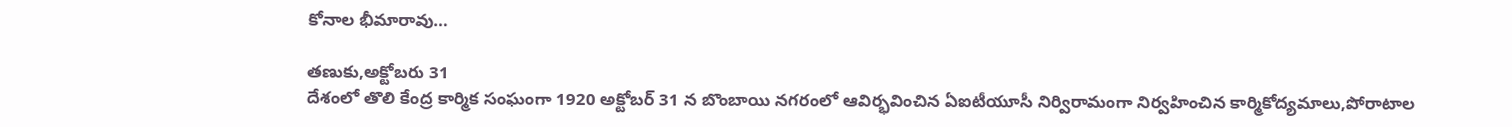కోనాల భీమారావు…

తణుకు,అక్టోబరు 31
దేశంలో తొలి కేంద్ర కార్మిక సంఘంగా 1920 అక్టోబర్ 31 న బొంబాయి నగరంలో ఆవిర్భవించిన ఏఐటీయూసీ నిర్విరామంగా నిర్వహించిన కార్మికోద్యమాలు,పోరాటాల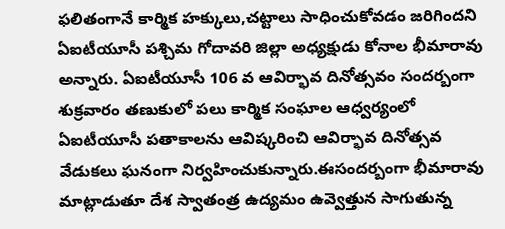ఫలితంగానే కార్మిక హక్కులు,చట్టాలు సాధించుకోవడం జరిగిందని ఏఐటీయూసీ పశ్చిమ గోదావరి జిల్లా అధ్యక్షుడు కోనాల భీమారావు అన్నారు. ఏఐటీయూసీ 106 వ ఆవిర్భావ దినోత్సవం సందర్బంగా శుక్రవారం తణుకులో పలు కార్మిక సంఘాల ఆధ్వర్యంలో ఏఐటీయూసీ పతాకాలను ఆవిష్కరించి ఆవిర్భావ దినోత్సవ వేడుకలు ఘనంగా నిర్వహించుకున్నారు.ఈసందర్బంగా భీమారావు మాట్లాడుతూ దేశ స్వాతంత్ర ఉద్యమం ఉవ్వెత్తున సాగుతున్న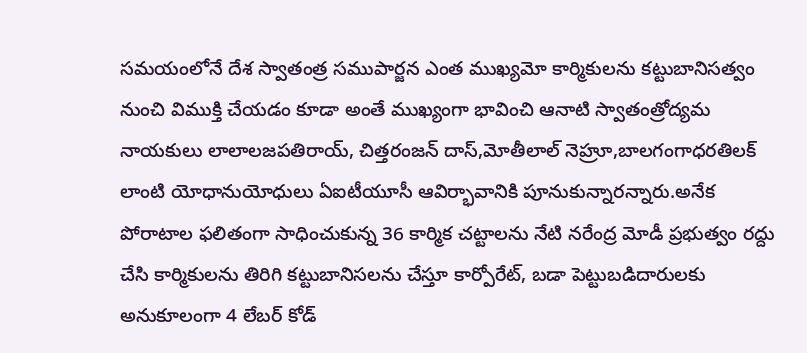సమయంలోనే దేశ స్వాతంత్ర సముపార్జన ఎంత ముఖ్యమో కార్మికులను కట్టుబానిసత్వం నుంచి విముక్తి చేయడం కూడా అంతే ముఖ్యంగా భావించి ఆనాటి స్వాతంత్రోద్యమ నాయకులు లాలాలజపతిరాయ్, చిత్తరంజన్ దాస్,మోతీలాల్ నెహ్రూ,బాలగంగాధరతిలక్ లాంటి యోధానుయోధులు ఏఐటీయూసీ ఆవిర్భావానికి పూనుకున్నారన్నారు.అనేక పోరాటాల ఫలితంగా సాధించుకున్న 36 కార్మిక చట్టాలను నేటి నరేంద్ర మోడీ ప్రభుత్వం రద్దు చేసి కార్మికులను తిరిగి కట్టుబానిసలను చేస్తూ కార్పోరేట్, బడా పెట్టుబడిదారులకు అనుకూలంగా 4 లేబర్ కోడ్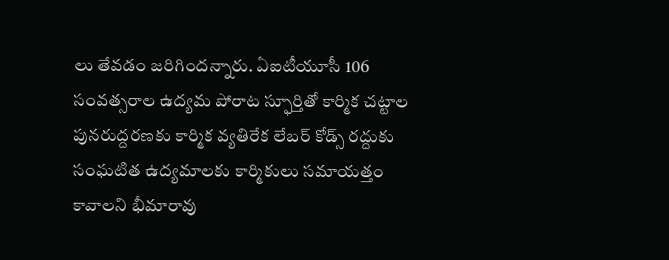లు తేవడం జరిగిందన్నారు. ఏఐటీయూసీ 106 సంవత్సరాల ఉద్యమ పోరాట స్ఫూర్తితో కార్మిక చట్టాల పునరుద్దరణకు కార్మిక వ్యతిరేక లేబర్ కోడ్స్ రద్దుకు సంఘటిత ఉద్యమాలకు కార్మికులు సమాయత్తం కావాలని భీమారావు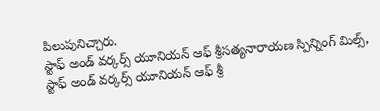పిలుపునిచ్చారు.
స్టాఫ్ అండ్ వర్కర్స్ యూనియన్ ఆఫ్ శ్రీసత్యనారాయణ స్పిన్నింగ్ మిల్స్, స్టాఫ్ అండ్ వర్కర్స్ యూనియన్ ఆఫ్ శ్రీ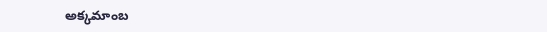అక్కమాంబ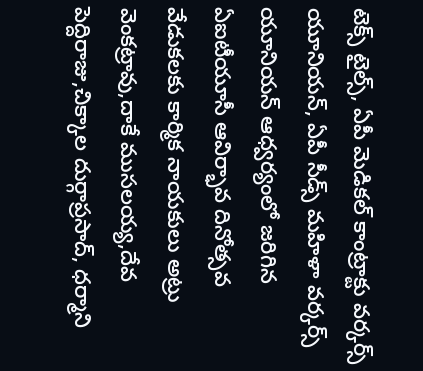టెక్స్ టైల్స్, ఏపీ మెడికల్ కాంట్రాక్టు వర్కర్స్ యూనియన్, ఏపీ సీడ్స్ మహిళా వర్కర్స్ యూనియన్ ఆధ్వర్యంలో జరిగిన ఏఐటీయూసీ ఆవిర్భావ దినోత్సవ వేడుకలకు కార్మిక నాయకులు అట్రు వెంకట్రావు,దాకే ముసలయ్య,దేవ పెద్దిరాజు,చిక్కాల దుర్గాప్రసాద్, ధర్మాని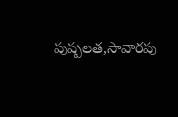పుష్పలత,సావారపు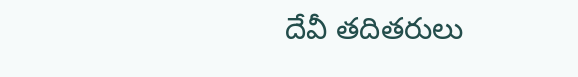దేవీ తదితరులు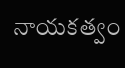నాయకత్వం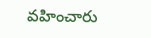వహించారు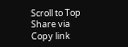Scroll to Top
Share via
Copy link